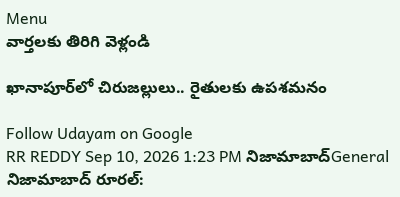Menu
వార్తలకు తిరిగి వెళ్లండి

ఖానాపూర్‌లో చిరుజల్లులు.. రైతులకు ఉపశమనం

Follow Udayam on Google
RR REDDY Sep 10, 2026 1:23 PM నిజామాబాద్General
నిజామాబాద్ రూరల్: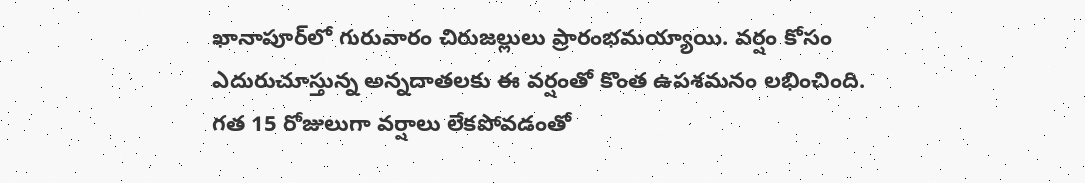ఖానాపూర్‌లో గురువారం చిరుజల్లులు ప్రారంభమయ్యాయి. వర్షం కోసం ఎదురుచూస్తున్న అన్నదాతలకు ఈ వర్షంతో కొంత ఉపశమనం లభించింది. గత 15 రోజులుగా వర్షాలు లేకపోవడంతో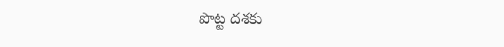పొట్ట దశకు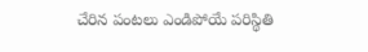చేరిన పంటలు ఎండిపోయే పరిస్థితి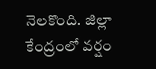నెలకొంది. జిల్లా కేంద్రంలో వర్షం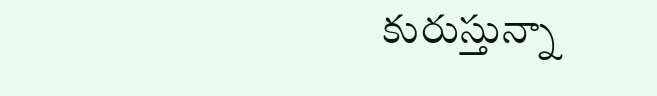కురుస్తున్నా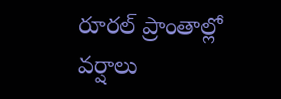రూరల్ ప్రాంతాల్లో వర్షాలు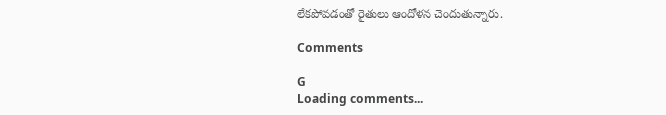లేకపోవడంతో రైతులు ఆందోళన చెందుతున్నారు.

Comments

G
Loading comments...